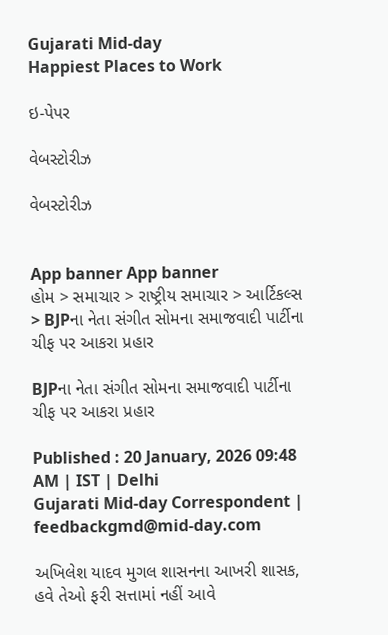Gujarati Mid-day
Happiest Places to Work

ઇ-પેપર

વેબસ્ટોરીઝ

વેબસ્ટોરીઝ


App banner App banner
હોમ > સમાચાર > રાષ્ટ્રીય સમાચાર > આર્ટિકલ્સ > BJPના નેતા સંગીત સોમના સમાજવાદી પાર્ટીના ચીફ પર આકરા પ્રહાર

BJPના નેતા સંગીત સોમના સમાજવાદી પાર્ટીના ચીફ પર આકરા પ્રહાર

Published : 20 January, 2026 09:48 AM | IST | Delhi
Gujarati Mid-day Correspondent | feedbackgmd@mid-day.com

અખિલેશ યાદવ મુગલ શાસનના આખરી શાસક, હવે તેઓ ફરી સત્તામાં નહીં આવે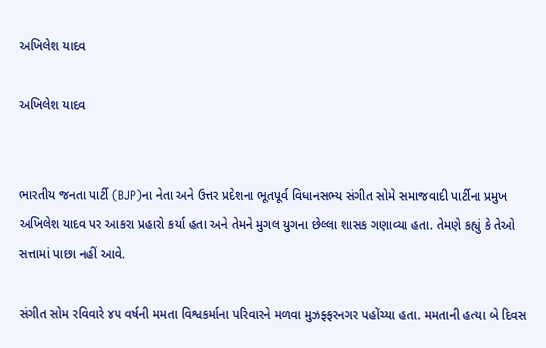અખિલેશ યાદવ

અખિલેશ યાદવ


ભારતીય જનતા પાર્ટી (BJP)ના નેતા અને ઉત્તર પ્રદેશના ભૂતપૂર્વ વિધાનસભ્ય સંગીત સોમે સમાજવાદી પાર્ટીના પ્રમુખ અખિલેશ યાદવ પર આકરા પ્રહારો કર્યા હતા અને તેમને મુગલ યુગના છેલ્લા શાસક ગણાવ્યા હતા. તેમણે કહ્યું કે તેઓ સત્તામાં પાછા નહીં આવે.

સંગીત સોમ રવિવારે ૪૫‍ વર્ષની મમતા વિશ્વકર્માના પરિવારને મળવા મુઝફ્ફરનગર પહોંચ્યા હતા. મમતાની હત્યા બે દિવસ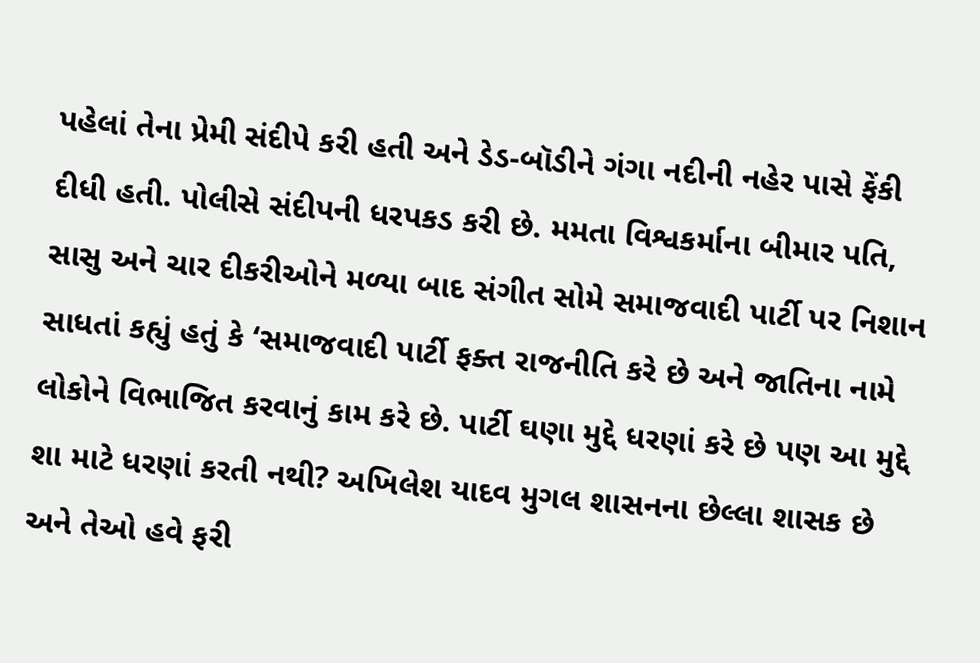પહેલાં તેના પ્રેમી સંદીપે કરી હતી અને ડેડ-બૉડીને ગંગા નદીની નહેર પાસે ફેંકી દીધી હતી. પોલીસે સંદીપની ધરપકડ કરી છે. મમતા વિશ્વકર્માના બીમાર પતિ, સાસુ અને ચાર દીકરીઓને મળ્યા બાદ સંગીત સોમે સમાજવાદી પાર્ટી પર નિશાન સાધતાં કહ્યું હતું કે ‘સમાજવાદી પાર્ટી ફક્ત રાજનીતિ કરે છે અને જાતિના નામે લોકોને વિભાજિત કરવાનું કામ કરે છે. પાર્ટી ઘણા મુદ્દે ધરણાં કરે છે પણ આ મુદ્દે શા માટે ધરણાં કરતી નથી? અખિલેશ યાદવ મુગલ શાસનના છેલ્લા શાસક છે અને તેઓ હવે ફરી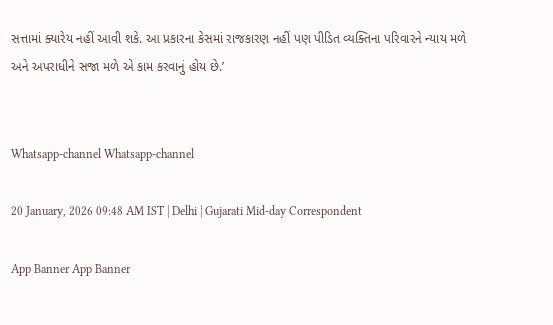સત્તામાં ક્યારેય નહીં આવી શકે. આ પ્રકારના કેસમાં રાજકારણ નહીં પણ પીડિત વ્યક્તિના પરિવારને ન્યાય મળે અને અપરાધીને સજા મળે એ કામ કરવાનું હોય છે.’


Whatsapp-channel Whatsapp-channel

20 January, 2026 09:48 AM IST | Delhi | Gujarati Mid-day Correspondent

App Banner App Banner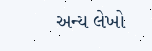અન્ય લેખો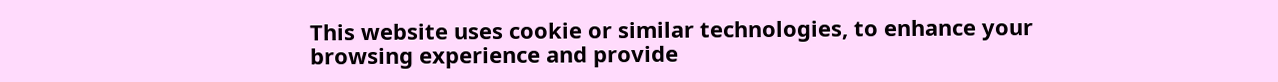This website uses cookie or similar technologies, to enhance your browsing experience and provide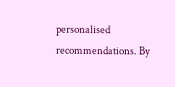personalised recommendations. By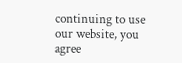continuing to use our website, you agree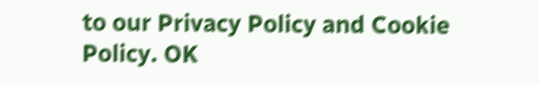to our Privacy Policy and Cookie Policy. OK